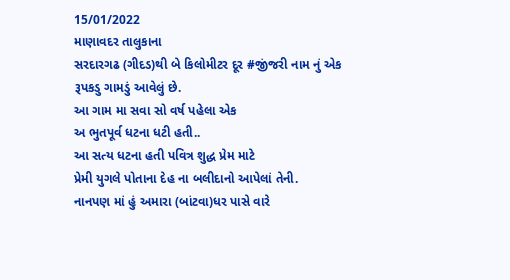15/01/2022
માણાવદર તાલુકાના
સરદારગઢ (ગીદડ)થી બે કિલોમીટર દૂર #જીંજરી નામ નું એક રૂપકડુ ગામડું આવેલું છે.
આ ગામ મા સવા સો વર્ષ પહેલા એક
અ ભુતપૂર્વ ધટના ધટી હતી..
આ સત્ય ધટના હતી પવિત્ર શુદ્ધ પ્રેમ માટે
પ્રેમી યુગલે પોતાના દેહ ના બલીદાનો આપેલાં તેની.
નાનપણ માં હું અમારા (બાંટવા)ધર પાસે વારે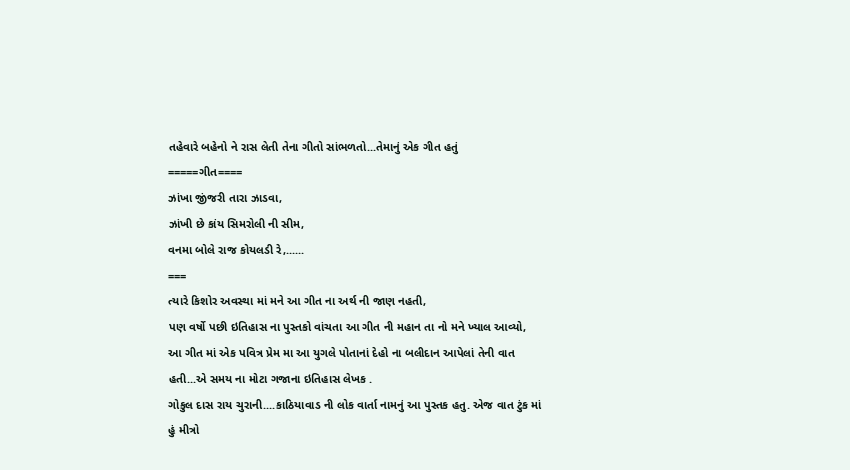તહેવારે બહેનો ને રાસ લેતી તેના ગીતો સાંભળતો...તેમાનું એક ગીત હતું
=====ગીત====
ઝાંખા જીંજરી તારા ઝાડવા,
ઝાંખી છે કાંય સિમરોલી ની સીમ,
વનમા બોલે રાજ કોયલડી રે,......
===
ત્યારે કિશોર અવસ્થા માં મને આ ગીત ના અર્થ ની જાણ નહતી,
પણ વર્ષો પછી ઇતિહાસ ના પુસ્તકો વાંચતા આ ગીત ની મહાન તા નો મને ખ્યાલ આવ્યો,
આ ગીત માં એક પવિત્ર પ્રેમ મા આ યુગલે પોતાનાં દેહો ના બલીદાન આપેલાં તેની વાત હતી...એ સમય ના મોટા ગજાના ઇતિહાસ લેખક .
ગોકુલ દાસ રાય ચુરાની....કાઠિયાવાડ ની લોક વાર્તા નામનું આ પુસ્તક હતુ. એજ વાત ટુંક માં હું મીત્રો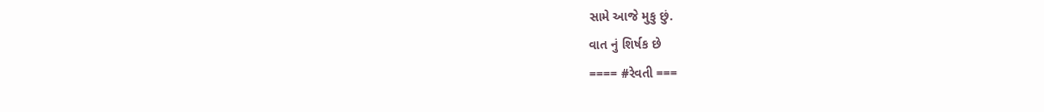સામે આજે મુકુ છું.
વાત નું શિર્ષક છે
==== #રેવતી ===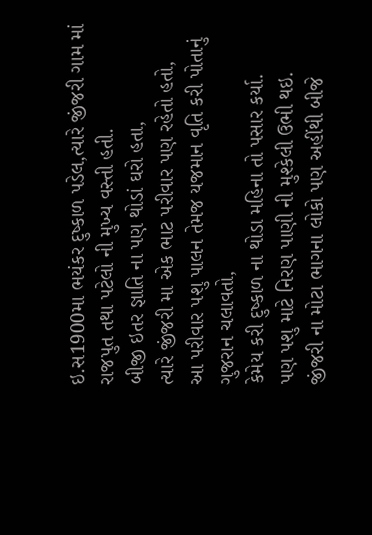ઇ.સ1900મા ભયંકર દુષ્કાળ પડેલ,ત્યારે જીંજરી ગામ માં રાજપુત તથા પટેલો ની મુખ્ય વસ્તી હતી.
બીજી ઇતર જ્ઞાતિ ના પણ થોડાં ઘરો હતા,
ત્યારે જીંજરી મા એક ભાટ પરીવાર પણ રહેતો હતો,
આ પરીવાર પશુ પાલન તેમજ યજમાન વૃતિ કરી પોતાનું ગુજરાન ચલાવતો,
કેમેય કરી દુષ્કાળ ના થોડા મહિના તો પસાર કર્યા.
પણ પશુ માટે નિરણ પાણી ની મુશ્કેલી ઉભી થઇ.
જીંજરી ના મોટા ભાગના લોકો પણ અહીંથી બીજે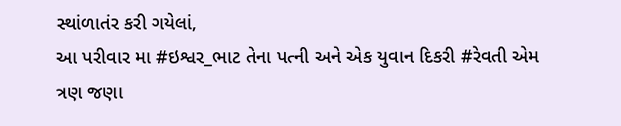સ્થાંળાતંર કરી ગયેલાં,
આ પરીવાર મા #ઇશ્વર_ભાટ તેના પત્ની અને એક યુવાન દિકરી #રેવતી એમ ત્રણ જણા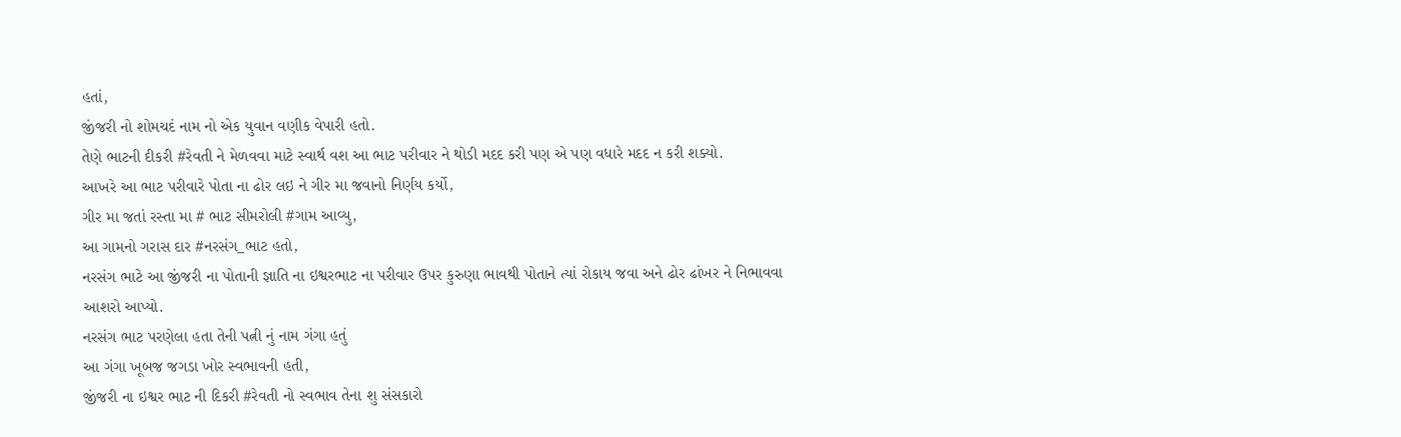હતાં,
જીંજરી નો શોમચદં નામ નો એક યુવાન વણીક વેપારી હતો.
તેણે ભાટની દીકરી #રેવતી ને મેળવવા માટે સ્વાર્થ વશ આ ભાટ પરીવાર ને થોડી મદદ કરી પણ એ પણ વધારે મદદ ન કરી શક્યો.
આખરે આ ભાટ પરીવારે પોતા ના ઢોર લઇ ને ગીર મા જવાનો નિર્ણય કર્યો,
ગીર મા જતાં રસ્તા મા # ભાટ સીમરોલી #ગામ આવ્યુ,
આ ગામનો ગરાસ દાર #નરસંગ_ભાટ હતો,
નરસંગ ભાટે આ જીંજરી ના પોતાની જ્ઞાતિ ના ઇશ્વરભાટ ના પરીવાર ઉપર કુરુણા ભાવથી પોતાને ત્યાં રોકાય જવા અને ઢોર ઢાંખર ને નિભાવવા
આશરો આપ્યો.
નરસંગ ભાટ પરણેલા હતા તેની પત્ની નું નામ ગંગા હતું
આ ગંગા ખૂબજ જગડા ખોર સ્વભાવની હતી,
જીંજરી ના ઇશ્વર ભાટ ની દિકરી #રેવતી નો સ્વભાવ તેના શુ સંસકારો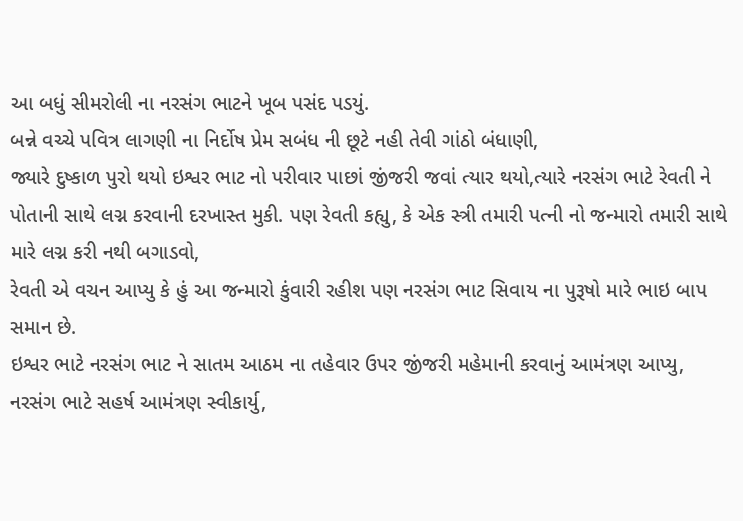આ બધું સીમરોલી ના નરસંગ ભાટને ખૂબ પસંદ પડયું.
બન્ને વચ્ચે પવિત્ર લાગણી ના નિર્દોષ પ્રેમ સબંધ ની છૂટે નહી તેવી ગાંઠો બંધાણી,
જ્યારે દુષ્કાળ પુરો થયો ઇશ્વર ભાટ નો પરીવાર પાછાં જીંજરી જવાં ત્યાર થયો,ત્યારે નરસંગ ભાટે રેવતી ને પોતાની સાથે લગ્ન કરવાની દરખાસ્ત મુકી. પણ રેવતી કહ્યુ, કે એક સ્ત્રી તમારી પત્ની નો જન્મારો તમારી સાથે મારે લગ્ન કરી નથી બગાડવો,
રેવતી એ વચન આપ્યુ કે હું આ જન્મારો કુંવારી રહીશ પણ નરસંગ ભાટ સિવાય ના પુરૂષો મારે ભાઇ બાપ સમાન છે.
ઇશ્વર ભાટે નરસંગ ભાટ ને સાતમ આઠમ ના તહેવાર ઉપર જીંજરી મહેમાની કરવાનું આમંત્રણ આપ્યુ, નરસંગ ભાટે સહર્ષ આમંત્રણ સ્વીકાર્યુ,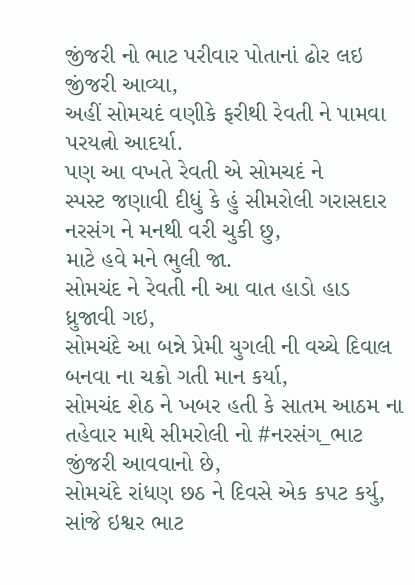જીંજરી નો ભાટ પરીવાર પોતાનાં ઢોર લઇ જીંજરી આવ્યા,
અહીં સોમચદં વણીકે ફરીથી રેવતી ને પામવા પરયત્નો આદર્યા.
પણ આ વખતે રેવતી એ સોમચદં ને
સ્પસ્ટ જણાવી દીધું કે હું સીમરોલી ગરાસદાર નરસંગ ને મનથી વરી ચુકી છુ,
માટે હવે મને ભુલી જા.
સોમચંદ ને રેવતી ની આ વાત હાડો હાડ ધ્રુજાવી ગઇ,
સોમચંદે આ બન્ને પ્રેમી યુગલી ની વચ્ચે દિવાલ બનવા ના ચક્રો ગતી માન કર્યા,
સોમચંદ શેઠ ને ખબર હતી કે સાતમ આઠમ ના તહેવાર માથે સીમરોલી નો #નરસંગ_ભાટ જીંજરી આવવાનો છે,
સોમચંદે રાંધણ છઠ ને દિવસે એક કપટ કર્યુ,
સાંજે ઇશ્વર ભાટ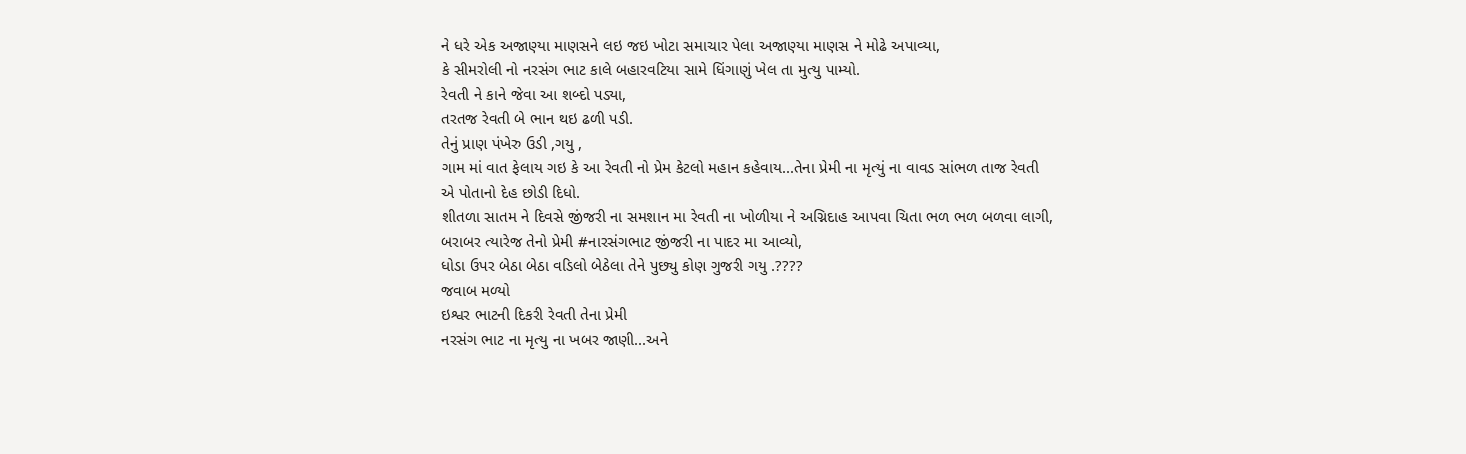ને ધરે એક અજાણ્યા માણસને લઇ જઇ ખોટા સમાચાર પેલા અજાણ્યા માણસ ને મોઢે અપાવ્યા,
કે સીમરોલી નો નરસંગ ભાટ કાલે બહારવટિયા સામે ધિંગાણું ખેલ તા મુત્યુ પામ્યો.
રેવતી ને કાને જેવા આ શબ્દો પડ્યા,
તરતજ રેવતી બે ભાન થઇ ઢળી પડી.
તેનું પ્રાણ પંખેરુ ઉડી ,ગયુ ,
ગામ માં વાત ફેલાય ગઇ કે આ રેવતી નો પ્રેમ કેટલો મહાન કહેવાય...તેના પ્રેમી ના મૃત્યું ના વાવડ સાંભળ તાજ રેવતી
એ પોતાનો દેહ છોડી દિધો.
શીતળા સાતમ ને દિવસે જીંજરી ના સમશાન મા રેવતી ના ખોળીયા ને અગ્નિદાહ આપવા ચિતા ભળ ભળ બળવા લાગી,
બરાબર ત્યારેજ તેનો પ્રેમી #નારસંગભાટ જીંજરી ના પાદર મા આવ્યો,
ધોડા ઉપર બેઠા બેઠા વડિલો બેઠેલા તેને પુછ્યુ કોણ ગુજરી ગયુ .????
જવાબ મળ્યો
ઇશ્વર ભાટની દિકરી રેવતી તેના પ્રેમી
નરસંગ ભાટ ના મૃત્યુ ના ખબર જાણી...અને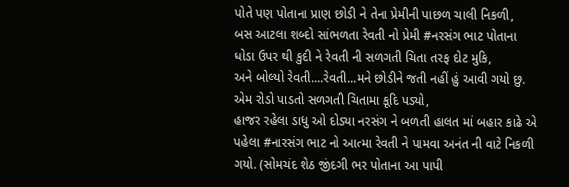પોતે પણ પોતાના પ્રાણ છોડી ને તેના પ્રેમીની પાછળ ચાલી નિકળી,
બસ આટલા શબ્દો સાંભળતા રેવતી નો પ્રેમી #નરસંગ ભાટ પોતાના ધોડા ઉપર થી કુદી ને રેવતી ની સળગતી ચિતા તરફ દોટ મુકિ,
અને બોલ્યો રેવતી....રેવતી...મને છોડીને જતી નહીં હું આવી ગયો છુ.
એમ રોડો પાડતો સળગતી ચિતામા કૂદિ પડ્યો,
હાજર રહેલા ડાધુ ઓ દોડ્યા નરસંગ ને બળતી હાલત માં બહાર કાઢે એ પહેલા #નારસંગ ભાટ નો આત્મા રેવતી ને પામવા અનંત ની વાટે નિકળી ગયો. (સોમચંદ શેઠ જીંદગી ભર પોતાના આ પાપી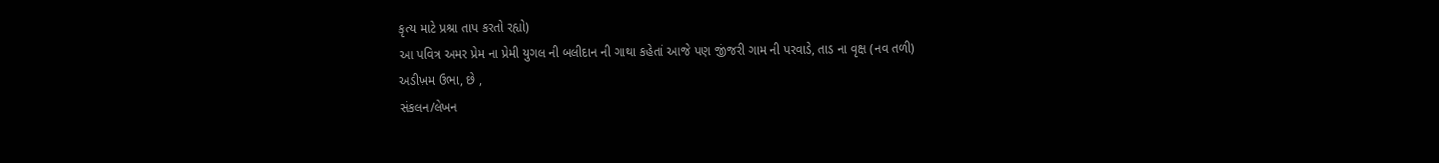કૃત્ય માટે પ્રશ્રા તાપ કરતો રહ્યો)
આ પવિત્ર અમર પ્રેમ ના પ્રેમી યુગલ ની બલીદાન ની ગાથા કહેતાં આજે પણ જીંજરી ગામ ની પરવાડે, તાડ ના વૃક્ષ (નવ તળી)
અડીખ઼મ ઉભા, છે ,
સંકલન/લેખન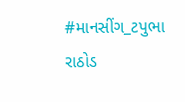#માનસીંગ_ટપુભા રાઠોડ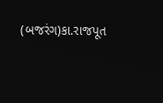(બજરંગ)કા.રાજપૂત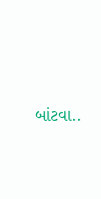બાંટવા..